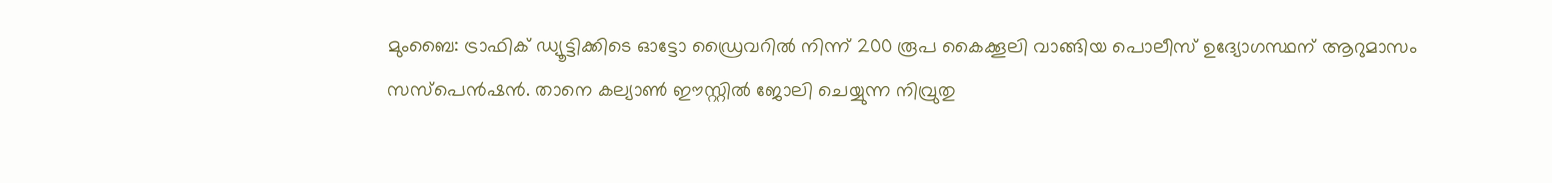മുംബൈ: ട്രാഫിക് ഡ്യൂട്ടിക്കിടെ ഓട്ടോ ഡ്രൈവറിൽ നിന്ന് 200 രൂപ കൈക്കൂലി വാങ്ങിയ പൊലീസ് ഉദ്യോഗസ്ഥന് ആറുമാസം സസ്പെൻഷൻ. താനെ കല്യാൺ ഈസ്റ്റിൽ ജോലി ചെയ്യുന്ന നിവ്രുതു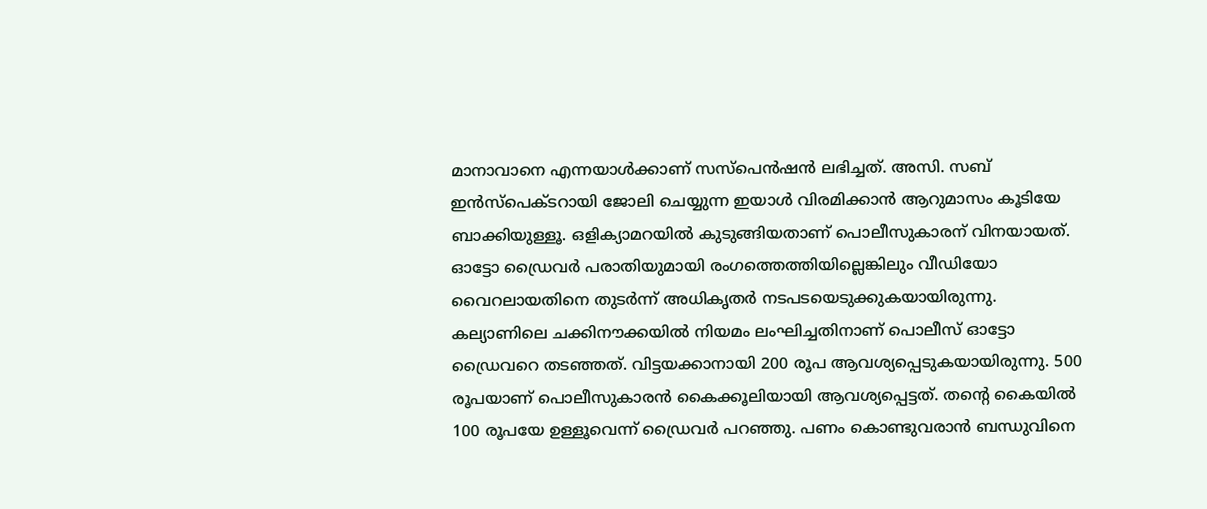മാനാവാനെ എന്നയാൾക്കാണ് സസ്പെൻഷൻ ലഭിച്ചത്. അസി. സബ് ഇൻസ്പെക്ടറായി ജോലി ചെയ്യുന്ന ഇയാൾ വിരമിക്കാൻ ആറുമാസം കൂടിയേ ബാക്കിയുള്ളൂ. ഒളിക്യാമറയിൽ കുടുങ്ങിയതാണ് പൊലീസുകാരന് വിനയായത്.
ഓട്ടോ ഡ്രൈവർ പരാതിയുമായി രംഗത്തെത്തിയില്ലെങ്കിലും വീഡിയോ വൈറലായതിനെ തുടർന്ന് അധികൃതർ നടപടയെടുക്കുകയായിരുന്നു. കല്യാണിലെ ചക്കിനൗക്കയിൽ നിയമം ലംഘിച്ചതിനാണ് പൊലീസ് ഓട്ടോ ഡ്രൈവറെ തടഞ്ഞത്. വിട്ടയക്കാനായി 200 രൂപ ആവശ്യപ്പെടുകയായിരുന്നു. 500 രൂപയാണ് പൊലീസുകാരൻ കൈക്കൂലിയായി ആവശ്യപ്പെട്ടത്. തന്റെ കൈയിൽ 100 രൂപയേ ഉള്ളൂവെന്ന് ഡ്രൈവർ പറഞ്ഞു. പണം കൊണ്ടുവരാൻ ബന്ധുവിനെ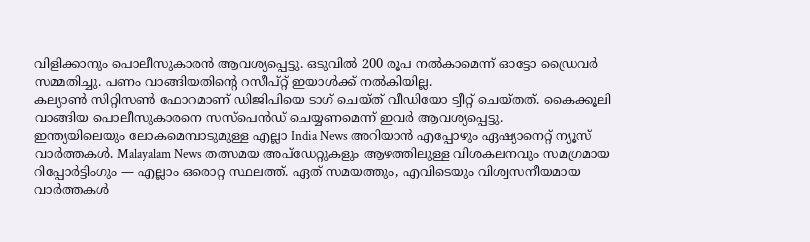വിളിക്കാനും പൊലീസുകാരൻ ആവശ്യപ്പെട്ടു. ഒടുവിൽ 200 രൂപ നൽകാമെന്ന് ഓട്ടോ ഡ്രൈവർ സമ്മതിച്ചു. പണം വാങ്ങിയതിന്റെ റസീപ്റ്റ് ഇയാൾക്ക് നൽകിയില്ല.
കല്യാൺ സിറ്റിസൺ ഫോറമാണ് ഡിജിപിയെ ടാഗ് ചെയ്ത് വീഡിയോ ട്വീറ്റ് ചെയ്തത്. കൈക്കൂലി വാങ്ങിയ പൊലീസുകാരനെ സസ്പെൻഡ് ചെയ്യണമെന്ന് ഇവർ ആവശ്യപ്പെട്ടു.
ഇന്ത്യയിലെയും ലോകമെമ്പാടുമുള്ള എല്ലാ India News അറിയാൻ എപ്പോഴും ഏഷ്യാനെറ്റ് ന്യൂസ് വാർത്തകൾ. Malayalam News തത്സമയ അപ്ഡേറ്റുകളും ആഴത്തിലുള്ള വിശകലനവും സമഗ്രമായ റിപ്പോർട്ടിംഗും — എല്ലാം ഒരൊറ്റ സ്ഥലത്ത്. ഏത് സമയത്തും, എവിടെയും വിശ്വസനീയമായ വാർത്തകൾ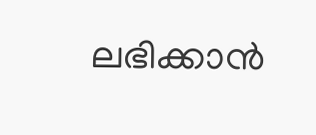ലഭിക്കാൻ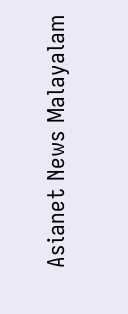Asianet News Malayalam